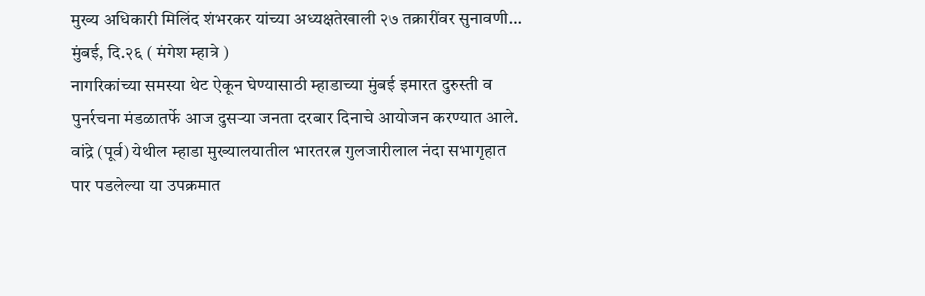मुख्य अधिकारी मिलिंद शंभरकर यांच्या अध्यक्षतेखाली २७ तक्रारींवर सुनावणी…
मुंबई, दि.२६ ( मंगेश म्हात्रे )
नागरिकांच्या समस्या थेट ऐकून घेण्यासाठी म्हाडाच्या मुंबई इमारत दुरुस्ती व पुनर्रचना मंडळातर्फे आज दुसऱ्या जनता दरबार दिनाचे आयोजन करण्यात आले. वांद्रे (पूर्व) येथील म्हाडा मुख्यालयातील भारतरत्न गुलजारीलाल नंदा सभागृहात पार पडलेल्या या उपक्रमात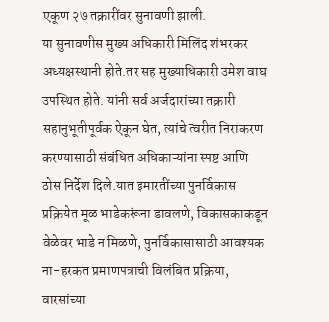एकूण २७ तक्रारींवर सुनावणी झाली.
या सुनावणीस मुख्य अधिकारी मिलिंद शंभरकर अध्यक्षस्थानी होते.तर सह मुख्याधिकारी उमेश वाघ उपस्थित होते. यांनी सर्व अर्जदारांच्या तक्रारी सहानुभूतीपूर्वक ऐकून घेत, त्यांचे त्वरीत निराकरण करण्यासाठी संबंधित अधिकाऱ्यांना स्पष्ट आणि ठोस निर्देश दिले.यात इमारतींच्या पुनर्विकास प्रक्रियेत मूळ भाडेकरूंना डावलणे, विकासकाकडून वेळेवर भाडे न मिळणे, पुनर्विकासासाठी आवश्यक ना-हरकत प्रमाणपत्राची विलंबित प्रक्रिया, वारसांच्या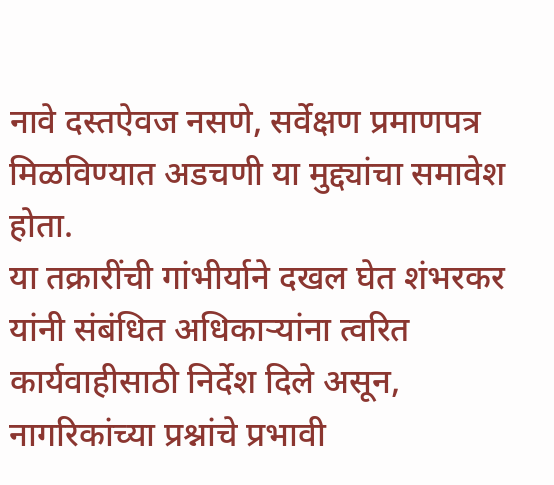नावे दस्तऐवज नसणे, सर्वेक्षण प्रमाणपत्र मिळविण्यात अडचणी या मुद्द्यांचा समावेश होता.
या तक्रारींची गांभीर्याने दखल घेत शंभरकर यांनी संबंधित अधिकाऱ्यांना त्वरित कार्यवाहीसाठी निर्देश दिले असून, नागरिकांच्या प्रश्नांचे प्रभावी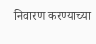निवारण करण्याच्या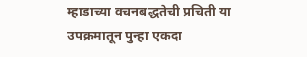म्हाडाच्या वचनबद्धतेची प्रचिती या उपक्रमातून पुन्हा एकदा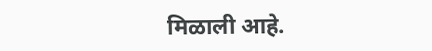मिळाली आहे.